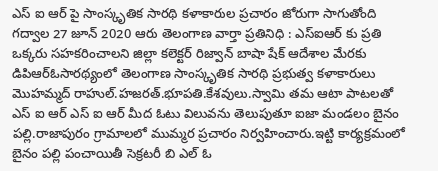ఎస్ ఐ ఆర్ పై సాంస్కృతిక సారథి కళాకారుల ప్రచారం జోరుగా సాగుతోంది
గద్వాల 27 జూన్ 2020 ఆరు తెలంగాణ వార్తా ప్రతినిధి : ఎస్ఐఆర్ కు ప్రతి ఒక్కరు సహకరించాలని జిల్లా కలెక్టర్ రిజ్వాన్ బాషా షేక్ ఆదేశాల మేరకు డిపిఆర్ఓసారథ్యంలో తెలంగాణ సాంస్కృతిక సారథి ప్రభుత్వ కళాకారులు మొహమ్మద్ రాహుల్.హజరత్.భూపతి.కేశవులు.స్వామి తమ ఆటా పాటలతో ఎస్ ఐ ఆర్ ఎస్ ఐ ఆర్ మీద ఓటు విలువను తెలుపుతూ ఐజా మండలం బైనం పల్లి.రాజాపురం గ్రామాలలో ముమ్మర ప్రచారం నిర్వహించారు.ఇట్టి కార్యక్రమంలో బైనం పల్లి పంచాయితీ సెక్రటరీ బి ఎల్ ఓ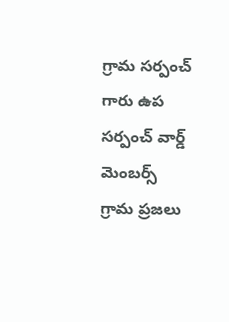గ్రామ సర్పంచ్ గారు ఉప సర్పంచ్ వార్డ్ మెంబర్స్ గ్రామ ప్రజలు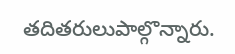తదితరులుపాల్గొన్నారు.